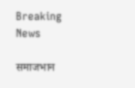Breaking News

समाजभान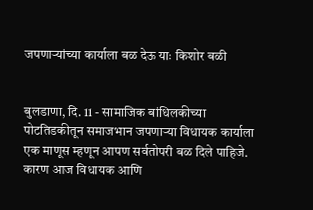जपणार्‍यांच्या कार्याला बळ देऊ याः किशोर बळी


बुलडाणा, दि. 11 - सामाजिक बांधिलकीच्या पोटतिडकीतून समाजभान जपणार्‍या विधायक कार्याला एक माणूस म्हणून आपण सर्वतोपरी बळ दिले पाहिजे. कारण आज विधायक आणि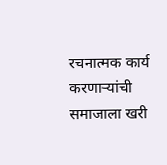रचनात्मक कार्य करणार्‍यांची समाजाला खरी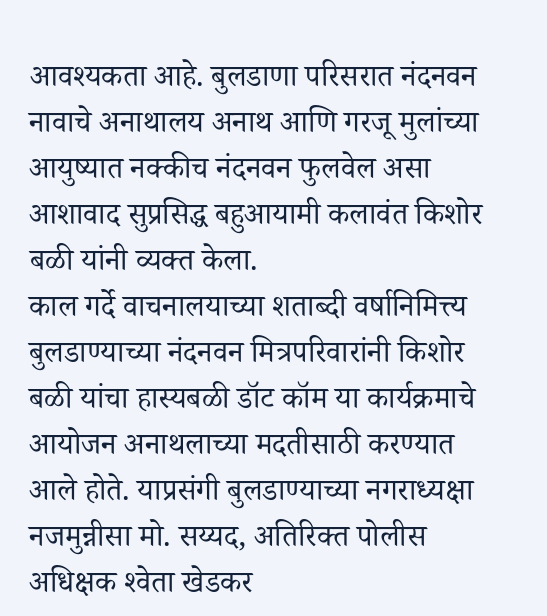आवश्यकता आहे. बुलडाणा परिसरात नंदनवन नावाचे अनाथालय अनाथ आणि गरजू मुलांच्या आयुष्यात नक्कीच नंदनवन फुलवेल असा आशावाद सुप्रसिद्ध बहुआयामी कलावंत किशोर बळी यांनी व्यक्त केला.
काल गर्दे वाचनालयाच्या शताब्दी वर्षानिमित्त्य बुलडाण्याच्या नंदनवन मित्रपरिवारांनी किशोर बळी यांचा हास्यबळी डॉट कॉम या कार्यक्रमाचे आयोजन अनाथलाच्या मदतीसाठी करण्यात आले होते. याप्रसंगी बुलडाण्याच्या नगराध्यक्षा नजमुन्नीसा मो. सय्यद, अतिरिक्त पोलीस अधिक्षक श्‍वेता खेडकर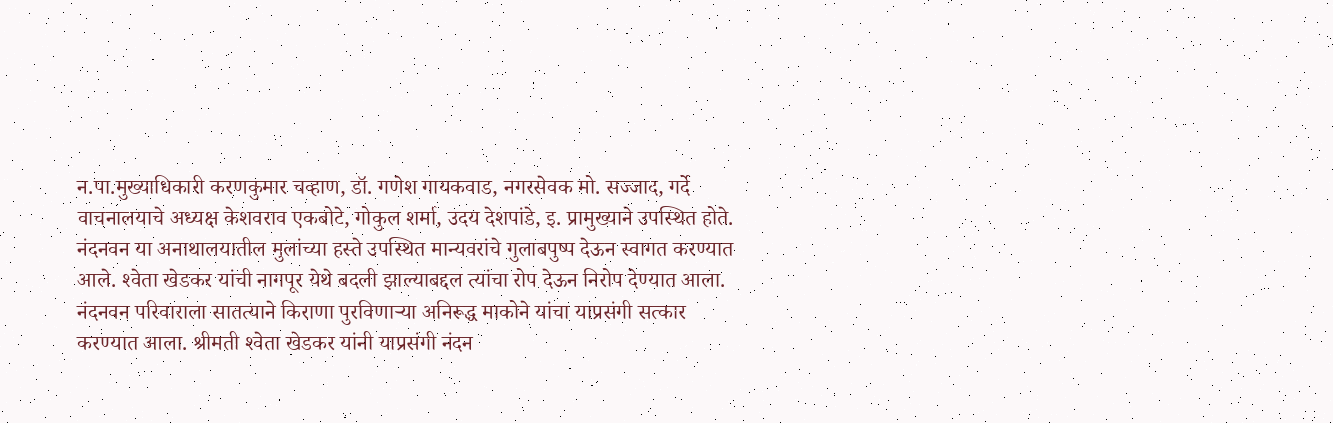न.पा.मुख्याधिकारी करणकुमार चव्हाण, डॉ. गणेश गायकवाड, नगरसेवक मो. सज्जाद, गर्दे वाचनालयाचे अध्यक्ष केशवराव एकबोटे, गोकुल शर्मा, उदय देशपांडे, इ. प्रामुख्याने उपस्थित होते. नंदनवन या अनाथालयातील मुलांच्या हस्ते उपस्थित मान्यवरांचे गुलाबपुष्प देऊन स्वागत करण्यात आले. श्‍वेता खेडकर यांची नागपूर येथे बदली झाल्याबद्दल त्यांचा रोप देऊन निरोप देण्यात आला. नंदनवन परिवाराला सातत्याने किराणा पुरविणार्‍या अनिरूद्ध माकोने यांचा याप्रसंगी सत्कार करण्यात आला. श्रीमती श्‍वेता खेडकर यांनी याप्रसंगी नंदन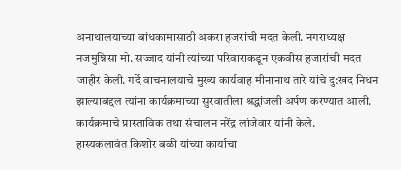अनाथालयाच्या बांधकामासाठी अकरा हजरांची मदत केली. नगराध्यक्ष नजमुन्निसा मो. सज्जाद यांनी त्यांच्या परिवाराकडून एकवीस हजारांची मदत जाहीर केली. गर्दे वाचनालयाचे मुख्य कार्यवाह मीनानाथ तारे यांचे दु:खद निधन झाल्याबद्दल त्यांना कार्यक्रमाच्या सुरवातीला श्रद्धांजली अर्पण करण्यात आली. कार्यक्रमाचे प्रास्ताविक तथा संचालन नरेंद्र लांजेवार यांनी केले.
हास्यकलावंत किशोर बळी यांच्या कार्याचा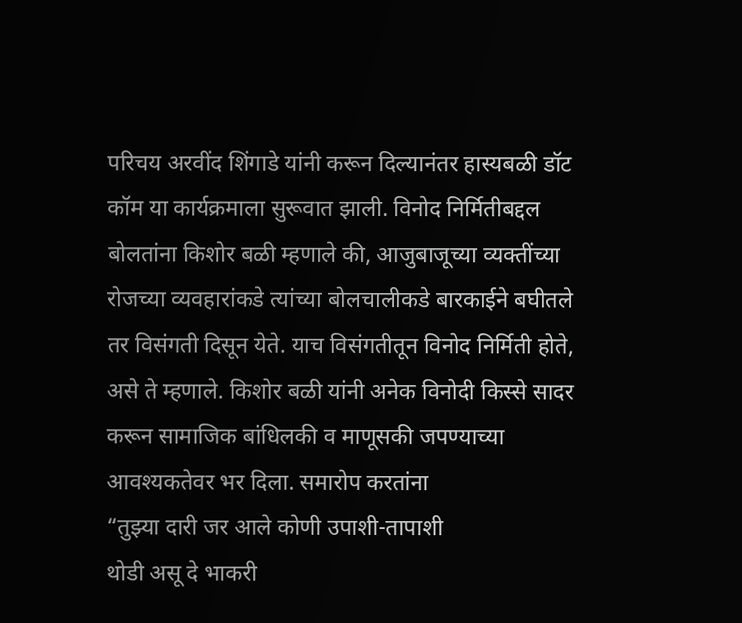परिचय अरवींद शिंगाडे यांनी करून दिल्यानंतर हास्यबळी डॉट कॉम या कार्यक्रमाला सुरूवात झाली. विनोद निर्मितीबद्दल बोलतांना किशोर बळी म्हणाले की, आजुबाजूच्या व्यक्तींच्या रोजच्या व्यवहारांकडे त्यांच्या बोलचालीकडे बारकाईने बघीतले तर विसंगती दिसून येते. याच विसंगतीतून विनोद निर्मिती होते, असे ते म्हणाले. किशोर बळी यांनी अनेक विनोदी किस्से सादर करून सामाजिक बांधिलकी व माणूसकी जपण्याच्या आवश्यकतेवर भर दिला. समारोप करतांना
“तुझ्या दारी जर आले कोणी उपाशी-तापाशी
थोडी असू दे भाकरी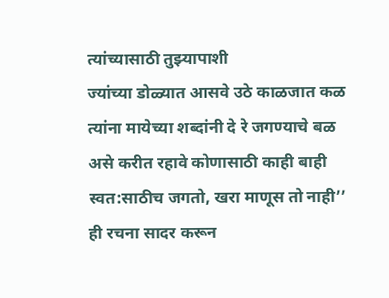त्यांच्यासाठी तुझ्यापाशी
ज्यांच्या डोळ्यात आसवे उठे काळजात कळ
त्यांना मायेच्या शब्दांनी दे रे जगण्याचे बळ
असे करीत रहावे कोणासाठी काही बाही
स्वत:साठीच जगतो, खरा माणूस तो नाही’’
ही रचना सादर करून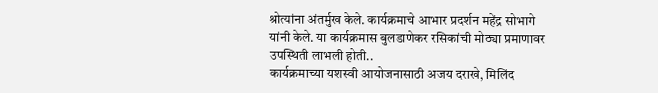श्रोत्यांना अंतर्मुख केले. कार्यक्रमाचे आभार प्रदर्शन महेंद्र सोभागे यांनी केले. या कार्यक्रमास बुलडाणेकर रसिकांची मोठ्या प्रमाणावर उपस्थिती लाभली होती..
कार्यक्रमाच्या यशस्वी आयोजनासाठी अजय दराखे, मिलिंद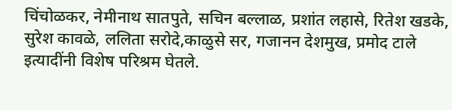चिंचोळकर, नेमीनाथ सातपुते, सचिन बल्लाळ, प्रशांत लहासे, रितेश खडके, सुरेश कावळे, ललिता सरोदे,काळुसे सर, गजानन देशमुख, प्रमोद टाले इत्यादींनी विशेष परिश्रम घेतले.